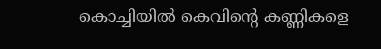കൊച്ചിയിൽ കെവിൻ്റെ കണ്ണികളെ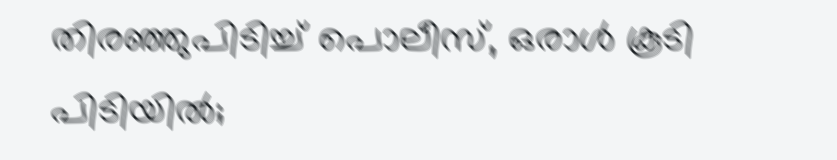തിരഞ്ഞുപിടിച്ച് പൊലീസ്, ഒരാൾ കൂടി പിടിയിൽ;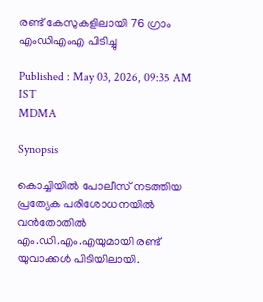രണ്ട് കേസുകളിലായി 76 ഗ്രാം എംഡിഎംഎ പിടിച്ചു

Published : May 03, 2026, 09:35 AM IST
MDMA

Synopsis

കൊച്ചിയിൽ പോലീസ് നടത്തിയ പ്രത്യേക പരിശോധനയിൽ വൻതോതിൽ എം.ഡി.എം.എയുമായി രണ്ട് യുവാക്കൾ പിടിയിലായി.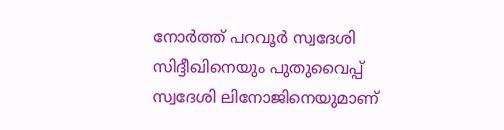നോർത്ത് പറവൂർ സ്വദേശി സിദ്ദീഖിനെയും പുതുവൈപ്പ് സ്വദേശി ലിനോജിനെയുമാണ്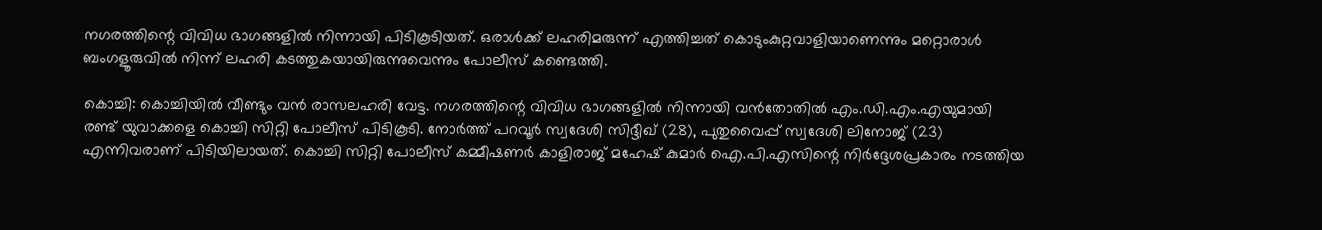നഗരത്തിന്റെ വിവിധ ഭാഗങ്ങളിൽ നിന്നായി പിടികൂടിയത്. ഒരാൾക്ക് ലഹരിമരുന്ന് എത്തിച്ചത് കൊടുംകുറ്റവാളിയാണെന്നും മറ്റൊരാൾ ബംഗളൂരുവിൽ നിന്ന് ലഹരി കടത്തുകയായിരുന്നുവെന്നും പോലീസ് കണ്ടെത്തി.

കൊച്ചി: കൊച്ചിയിൽ വീണ്ടും വൻ രാസലഹരി വേട്ട. നഗരത്തിന്റെ വിവിധ ഭാഗങ്ങളിൽ നിന്നായി വൻതോതിൽ എം.ഡി.എം.എയുമായി രണ്ട് യുവാക്കളെ കൊച്ചി സിറ്റി പോലീസ് പിടികൂടി. നോർത്ത് പറവൂർ സ്വദേശി സിദ്ദീഖ് (28), പുതുവൈപ്പ് സ്വദേശി ലിനോജ് (23) എന്നിവരാണ് പിടിയിലായത്. കൊച്ചി സിറ്റി പോലീസ് കമ്മീഷണർ കാളിരാജ് മഹേഷ് കുമാർ ഐ.പി.എസിന്റെ നിർദ്ദേശപ്രകാരം നടത്തിയ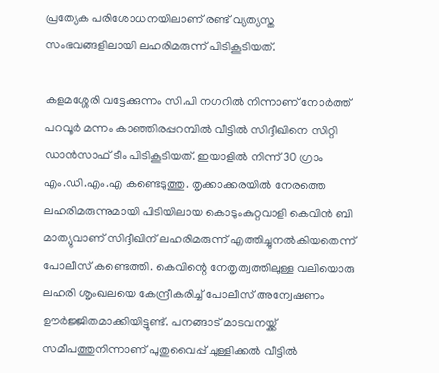പ്രത്യേക പരിശോധനയിലാണ് രണ്ട് വ്യത്യസ്ത സംഭവങ്ങളിലായി ലഹരിമരുന്ന് പിടികൂടിയത്.

കളമശ്ശേരി വട്ടേക്കുന്നം സി.പി നഗറിൽ നിന്നാണ് നോർത്ത് പറവൂർ മന്നം കാഞ്ഞിരപ്പറമ്പിൽ വീട്ടിൽ സിദ്ദീഖിനെ സിറ്റി ഡാൻസാഫ് ടീം പിടികൂടിയത്. ഇയാളിൽ നിന്ന് 30 ഗ്രാം എം.ഡി.എം.എ കണ്ടെടുത്തു. തൃക്കാക്കരയിൽ നേരത്തെ ലഹരിമരുന്നുമായി പിടിയിലായ കൊടുംകുറ്റവാളി കെവിൻ ബി മാത്യുവാണ് സിദ്ദീഖിന് ലഹരിമരുന്ന് എത്തിച്ചുനൽകിയതെന്ന് പോലീസ് കണ്ടെത്തി. കെവിന്റെ നേതൃത്വത്തിലുള്ള വലിയൊരു ലഹരി ശൃംഖലയെ കേന്ദ്രീകരിച്ച് പോലീസ് അന്വേഷണം ഊർജ്ജിതമാക്കിയിട്ടുണ്ട്. പനങ്ങാട് മാടവനയ്ക്ക് സമീപത്തുനിന്നാണ് പുതുവൈപ്പ് ചുള്ളിക്കൽ വീട്ടിൽ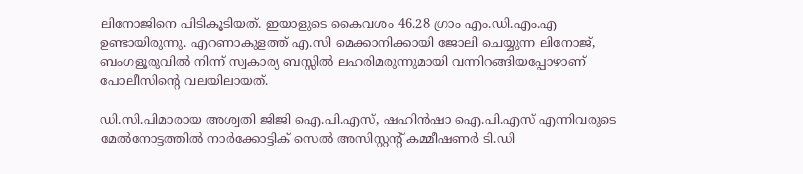ലിനോജിനെ പിടികൂടിയത്. ഇയാളുടെ കൈവശം 46.28 ഗ്രാം എം.ഡി.എം.എ ഉണ്ടായിരുന്നു. എറണാകുളത്ത് എ.സി മെക്കാനിക്കായി ജോലി ചെയ്യുന്ന ലിനോജ്, ബംഗളൂരുവിൽ നിന്ന് സ്വകാര്യ ബസ്സിൽ ലഹരിമരുന്നുമായി വന്നിറങ്ങിയപ്പോഴാണ് പോലീസിന്റെ വലയിലായത്.

ഡി.സി.പിമാരായ അശ്വതി ജിജി ഐ.പി.എസ്, ഷഹിൻഷാ ഐ.പി.എസ് എന്നിവരുടെ മേൽനോട്ടത്തിൽ നാർക്കോട്ടിക് സെൽ അസിസ്റ്റന്റ് കമ്മീഷണർ ടി.ഡി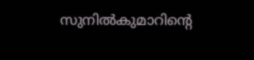സുനിൽകുമാറിന്റെ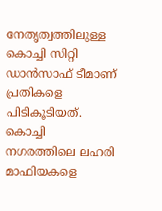നേതൃത്വത്തിലുള്ള കൊച്ചി സിറ്റി ഡാൻസാഫ് ടീമാണ് പ്രതികളെ പിടികൂടിയത്. കൊച്ചി നഗരത്തിലെ ലഹരി മാഫിയകളെ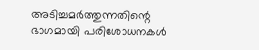അടിച്ചമർത്തുന്നതിന്റെ ഭാഗമായി പരിശോധനകൾ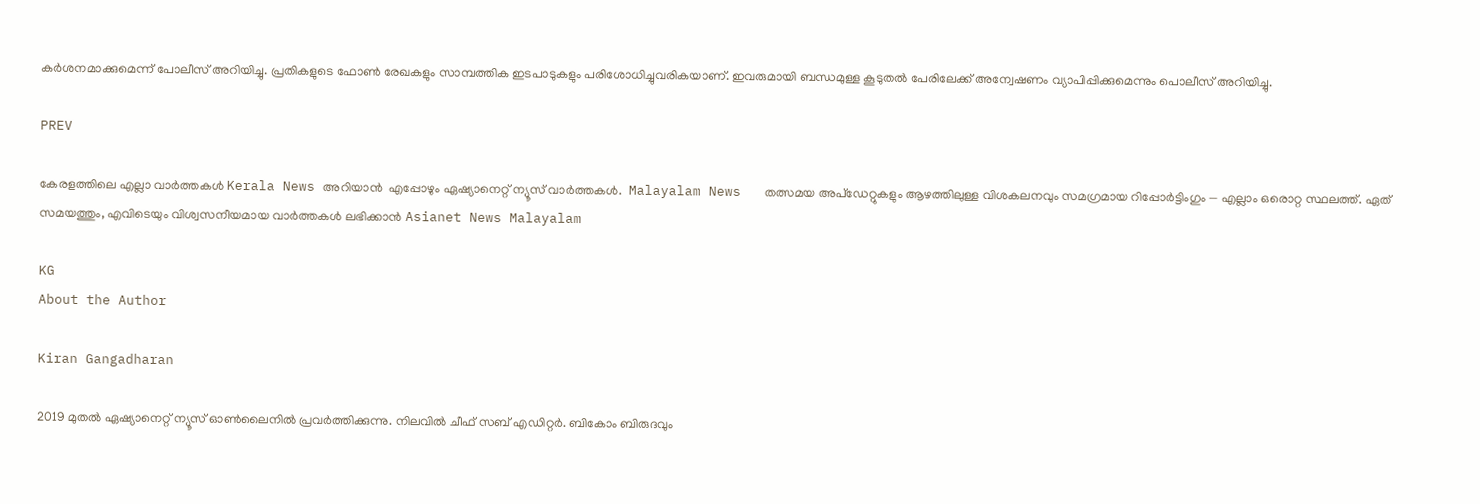കർശനമാക്കുമെന്ന് പോലീസ് അറിയിച്ചു. പ്രതികളുടെ ഫോൺ രേഖകളും സാമ്പത്തിക ഇടപാടുകളും പരിശോധിച്ചുവരികയാണ്. ഇവരുമായി ബന്ധമുള്ള കൂടുതൽ പേരിലേക്ക് അന്വേഷണം വ്യാപിപ്പിക്കുമെന്നും പൊലീസ് അറിയിച്ചു.

PREV

കേരളത്തിലെ എല്ലാ വാർത്തകൾ Kerala News അറിയാൻ  എപ്പോഴും ഏഷ്യാനെറ്റ് ന്യൂസ് വാർത്തകൾ.  Malayalam News   തത്സമയ അപ്‌ഡേറ്റുകളും ആഴത്തിലുള്ള വിശകലനവും സമഗ്രമായ റിപ്പോർട്ടിംഗും — എല്ലാം ഒരൊറ്റ സ്ഥലത്ത്. ഏത് സമയത്തും, എവിടെയും വിശ്വസനീയമായ വാർത്തകൾ ലഭിക്കാൻ Asianet News Malayalam

KG
About the Author

Kiran Gangadharan

2019 മുതല്‍ ഏഷ്യാനെറ്റ് ന്യൂസ് ഓണ്‍ലൈനില്‍ പ്രവര്‍ത്തിക്കുന്നു. നിലവില്‍ ചീഫ് സബ് എഡിറ്റർ. ബികോം ബിരുദവും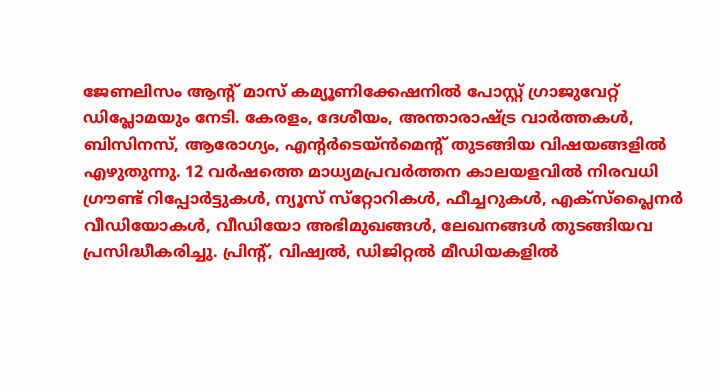ജേണലിസം ആൻ്റ് മാസ് കമ്യൂണിക്കേഷനിൽ പോസ്റ്റ് ഗ്രാജുവേറ്റ് ഡിപ്ലോമയും നേടി. കേരളം, ദേശീയം, അന്താരാഷ്ട്ര വാര്‍ത്തകള്‍, ബിസിനസ്, ആരോഗ്യം, എന്റർടെയ്ൻമെൻ്റ് തുടങ്ങിയ വിഷയങ്ങളില്‍ എഴുതുന്നു. 12 വര്‍ഷത്തെ മാധ്യമപ്രവര്‍ത്തന കാലയളവില്‍ നിരവധി ഗ്രൗണ്ട് റിപ്പോര്‍ട്ടുകള്‍, ന്യൂസ് സ്‌റ്റോറികള്‍, ഫീച്ചറുകള്‍, എക്‌സ്‌പ്ലൈന‍ർ വീഡിയോകൾ, വീഡിയോ അഭിമുഖങ്ങള്‍, ലേഖനങ്ങള്‍ തുടങ്ങിയവ പ്രസിദ്ധീകരിച്ചു. പ്രിന്റ്, വിഷ്വല്‍, ഡിജിറ്റല്‍ മീഡിയകളില്‍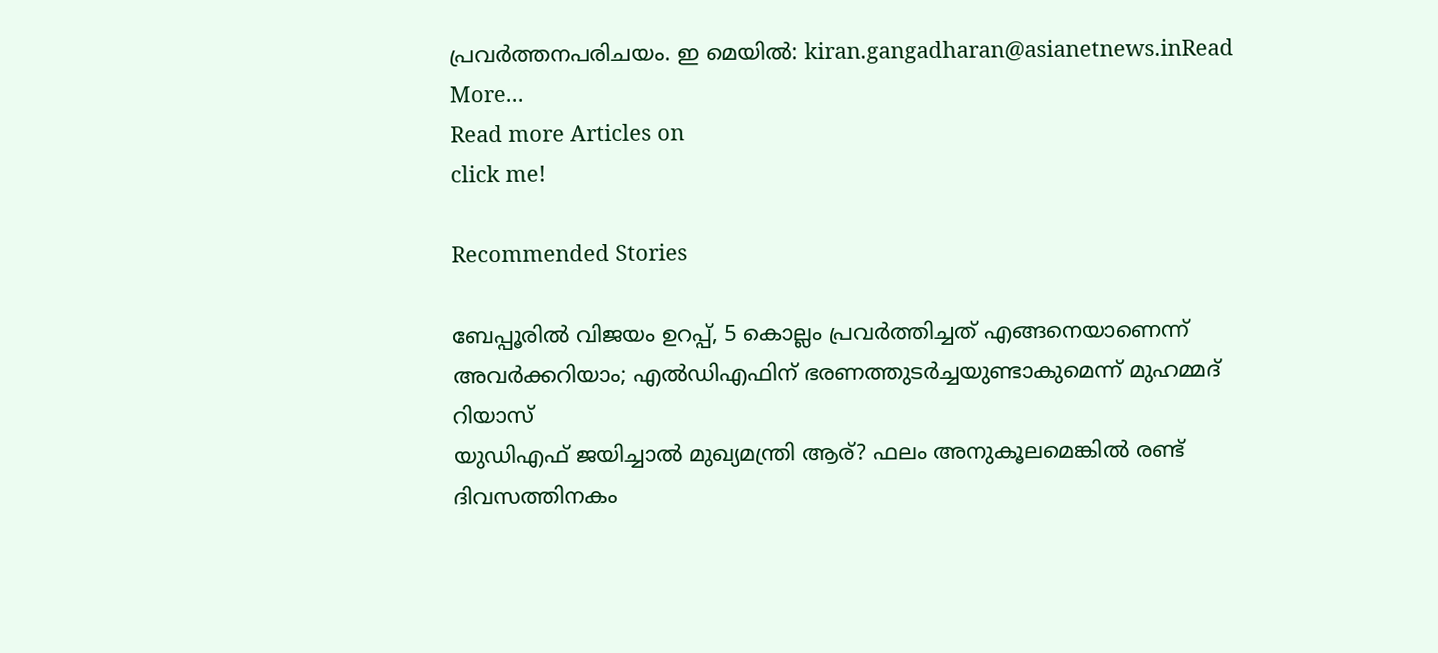പ്രവര്‍ത്തനപരിചയം. ഇ മെയില്‍: kiran.gangadharan@asianetnews.inRead More...
Read more Articles on
click me!

Recommended Stories

ബേപ്പൂരിൽ വിജയം ഉറപ്പ്, 5 കൊല്ലം പ്രവർത്തിച്ചത് എങ്ങനെയാണെന്ന് അവർക്കറിയാം; എൽഡിഎഫിന് ഭരണത്തുടർച്ചയുണ്ടാകുമെന്ന് മുഹമ്മദ് റിയാസ്
യുഡിഎഫ് ജയിച്ചാൽ മുഖ്യമന്ത്രി ആര്? ഫലം അനുകൂലമെങ്കിൽ രണ്ട് ദിവസത്തിനകം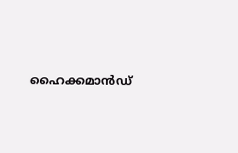ഹൈക്കമാൻഡ്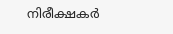നിരീക്ഷകർ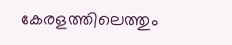കേരളത്തിലെത്തും‌